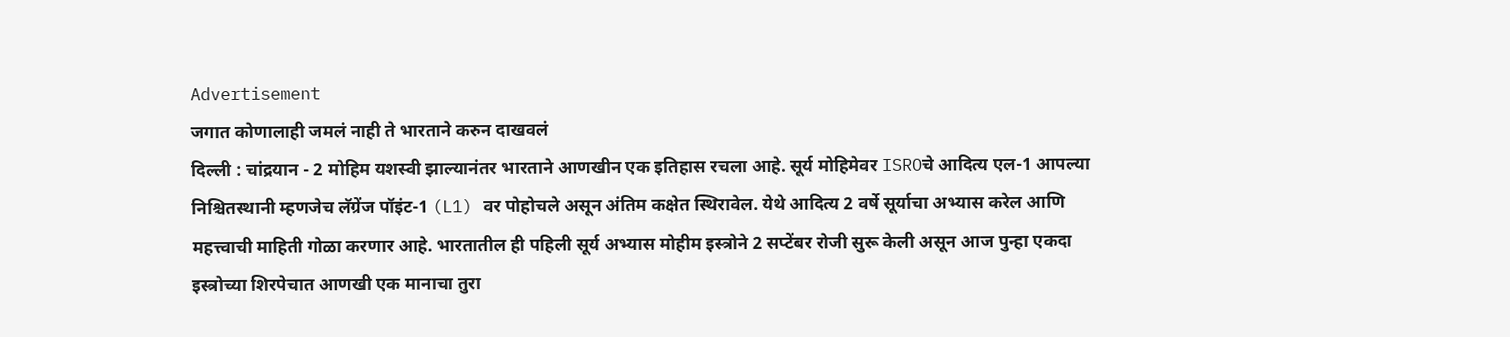Advertisement
जगात कोणालाही जमलं नाही ते भारताने करुन दाखवलं
दिल्ली : चांद्रयान - 2 मोहिम यशस्वी झाल्यानंतर भारताने आणखीन एक इतिहास रचला आहे. सूर्य मोहिमेवर ISROचे आदित्य एल-1 आपल्या निश्चितस्थानी म्हणजेच लॅग्रेंज पॉइंट-1 (L1) वर पोहोचले असून अंतिम कक्षेत स्थिरावेल. येथे आदित्य 2 वर्षे सूर्याचा अभ्यास करेल आणि महत्त्वाची माहिती गोळा करणार आहे. भारतातील ही पहिली सूर्य अभ्यास मोहीम इस्त्रोने 2 सप्टेंबर रोजी सुरू केली असून आज पुन्हा एकदा इस्त्रोच्या शिरपेचात आणखी एक मानाचा तुरा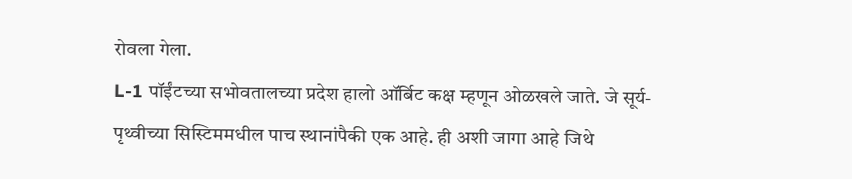रोवला गेला.
L-1 पॉईंटच्या सभोवतालच्या प्रदेश हालो ऑर्बिट कक्ष म्हणून ओळखले जाते. जे सूर्य-पृथ्वीच्या सिस्टिममधील पाच स्थानांपैकी एक आहे. ही अशी जागा आहे जिथे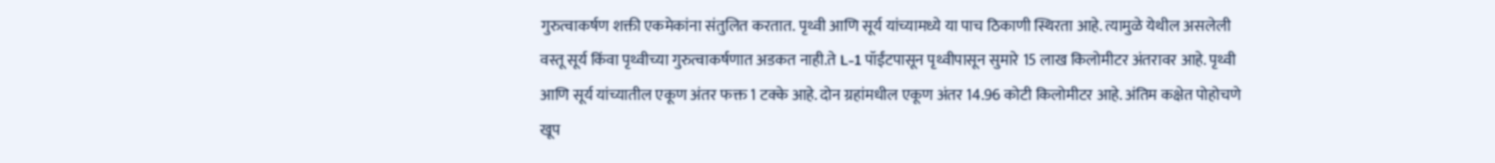गुरुत्वाकर्षण शक्ती एकमेकांना संतुलित करतात. पृथ्वी आणि सूर्य यांच्यामध्ये या पाच ठिकाणी स्थिरता आहे. त्यामुळे येथील असलेली वस्तू सूर्य किंवा पृथ्वीच्या गुरुत्वाकर्षणात अडकत नाही.ते L-1 पॉईंटपासून पृथ्वीपासून सुमारे 15 लाख किलोमीटर अंतरावर आहे. पृथ्वी आणि सूर्य यांच्यातील एकूण अंतर फक्त 1 टक्के आहे. दोन ग्रहांमधील एकूण अंतर 14.96 कोटी किलोमीटर आहे. अंतिम कक्षेत पोहोचणे खूप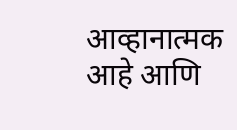आव्हानात्मक आहे आणि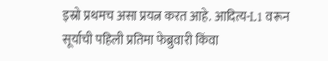इस्रो प्रथमच असा प्रयत्न करत आहे. आदित्य-L1 वरून सूर्याची पहिली प्रतिमा फेब्रुवारी किंवा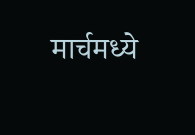मार्चमध्ये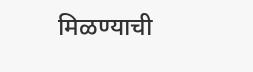मिळण्याची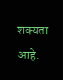शक्यता आहे.